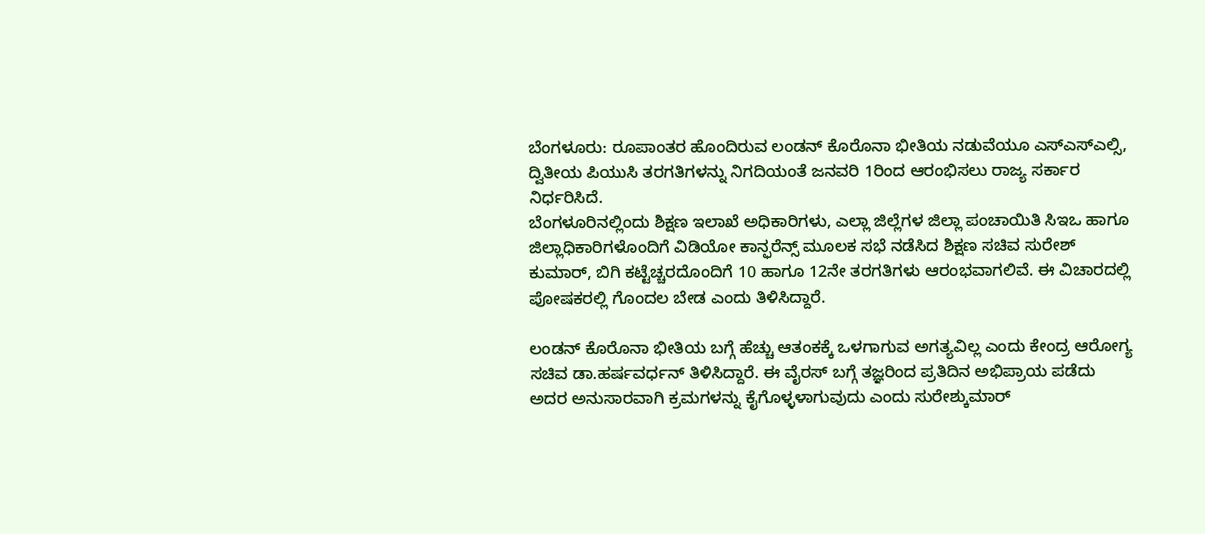ಬೆಂಗಳೂರು: ರೂಪಾಂತರ ಹೊಂದಿರುವ ಲಂಡನ್ ಕೊರೊನಾ ಭೀತಿಯ ನಡುವೆಯೂ ಎಸ್ಎಸ್ಎಲ್ಸಿ, ದ್ವಿತೀಯ ಪಿಯುಸಿ ತರಗತಿಗಳನ್ನು ನಿಗದಿಯಂತೆ ಜನವರಿ 1ರಿಂದ ಆರಂಭಿಸಲು ರಾಜ್ಯ ಸರ್ಕಾರ ನಿರ್ಧರಿಸಿದೆ.
ಬೆಂಗಳೂರಿನಲ್ಲಿಂದು ಶಿಕ್ಷಣ ಇಲಾಖೆ ಅಧಿಕಾರಿಗಳು, ಎಲ್ಲಾ ಜಿಲ್ಲೆಗಳ ಜಿಲ್ಲಾ ಪಂಚಾಯಿತಿ ಸಿಇಒ ಹಾಗೂ ಜಿಲ್ಲಾಧಿಕಾರಿಗಳೊಂದಿಗೆ ವಿಡಿಯೋ ಕಾನ್ಫರೆನ್ಸ್ ಮೂಲಕ ಸಭೆ ನಡೆಸಿದ ಶಿಕ್ಷಣ ಸಚಿವ ಸುರೇಶ್ ಕುಮಾರ್, ಬಿಗಿ ಕಟ್ಟೆಚ್ಚರದೊಂದಿಗೆ 10 ಹಾಗೂ 12ನೇ ತರಗತಿಗಳು ಆರಂಭವಾಗಲಿವೆ. ಈ ವಿಚಾರದಲ್ಲಿ ಪೋಷಕರಲ್ಲಿ ಗೊಂದಲ ಬೇಡ ಎಂದು ತಿಳಿಸಿದ್ದಾರೆ.

ಲಂಡನ್ ಕೊರೊನಾ ಭೀತಿಯ ಬಗ್ಗೆ ಹೆಚ್ಚು ಆತಂಕಕ್ಕೆ ಒಳಗಾಗುವ ಅಗತ್ಯವಿಲ್ಲ ಎಂದು ಕೇಂದ್ರ ಆರೋಗ್ಯ ಸಚಿವ ಡಾ.ಹರ್ಷವರ್ಧನ್ ತಿಳಿಸಿದ್ದಾರೆ. ಈ ವೈರಸ್ ಬಗ್ಗೆ ತಜ್ಞರಿಂದ ಪ್ರತಿದಿನ ಅಭಿಪ್ರಾಯ ಪಡೆದು ಅದರ ಅನುಸಾರವಾಗಿ ಕ್ರಮಗಳನ್ನು ಕೈಗೊಳ್ಳಳಾಗುವುದು ಎಂದು ಸುರೇಶ್ಕುಮಾರ್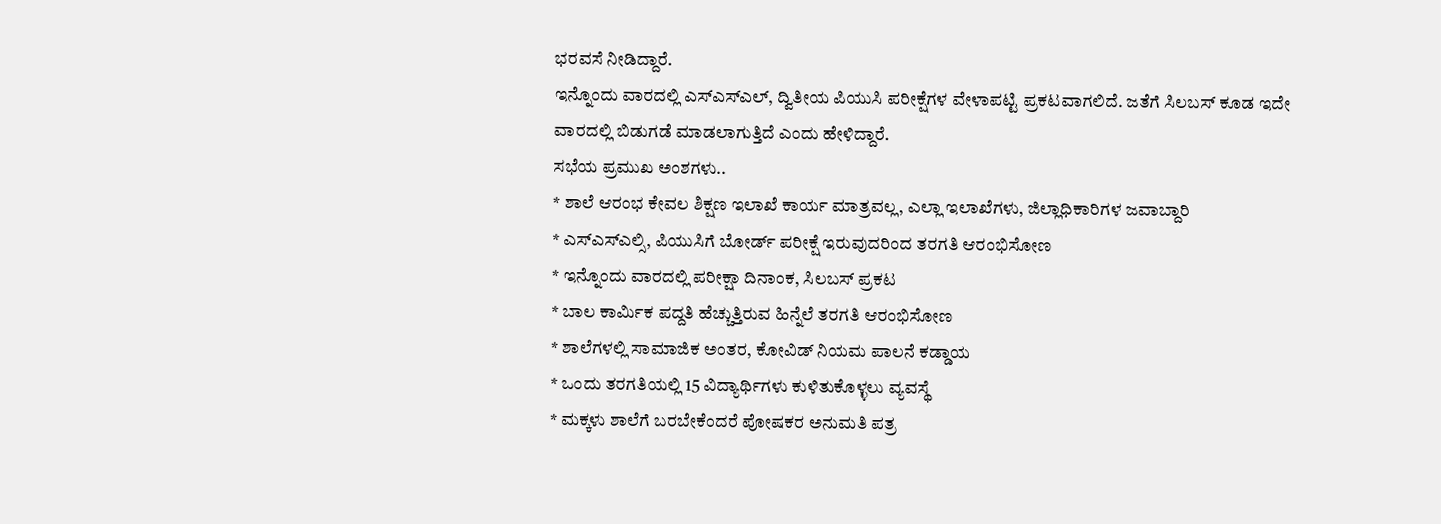ಭರವಸೆ ನೀಡಿದ್ದಾರೆ.
ಇನ್ನೊಂದು ವಾರದಲ್ಲಿ ಎಸ್ಎಸ್ಎಲ್, ದ್ವಿತೀಯ ಪಿಯುಸಿ ಪರೀಕ್ಷೆಗಳ ವೇಳಾಪಟ್ಟಿ ಪ್ರಕಟವಾಗಲಿದೆ. ಜತೆಗೆ ಸಿಲಬಸ್ ಕೂಡ ಇದೇ ವಾರದಲ್ಲಿ ಬಿಡುಗಡೆ ಮಾಡಲಾಗುತ್ತಿದೆ ಎಂದು ಹೇಳಿದ್ದಾರೆ.
ಸಭೆಯ ಪ್ರಮುಖ ಅಂಶಗಳು..
* ಶಾಲೆ ಆರಂಭ ಕೇವಲ ಶಿಕ್ಷಣ ಇಲಾಖೆ ಕಾರ್ಯ ಮಾತ್ರವಲ್ಲ, ಎಲ್ಲಾ ಇಲಾಖೆಗಳು, ಜಿಲ್ಲಾಧಿಕಾರಿಗಳ ಜವಾಬ್ದಾರಿ
* ಎಸ್ಎಸ್ಎಲ್ಸಿ, ಪಿಯುಸಿಗೆ ಬೋರ್ಡ್ ಪರೀಕ್ಷೆ ಇರುವುದರಿಂದ ತರಗತಿ ಆರಂಭಿಸೋಣ
* ಇನ್ನೊಂದು ವಾರದಲ್ಲಿ ಪರೀಕ್ಷಾ ದಿನಾಂಕ, ಸಿಲಬಸ್ ಪ್ರಕಟ
* ಬಾಲ ಕಾರ್ಮಿಕ ಪದ್ದತಿ ಹೆಚ್ಚುತ್ತಿರುವ ಹಿನ್ನೆಲೆ ತರಗತಿ ಆರಂಭಿಸೋಣ
* ಶಾಲೆಗಳಲ್ಲಿ ಸಾಮಾಜಿಕ ಅಂತರ, ಕೋವಿಡ್ ನಿಯಮ ಪಾಲನೆ ಕಡ್ಡಾಯ
* ಒಂದು ತರಗತಿಯಲ್ಲಿ 15 ವಿದ್ಯಾರ್ಥಿಗಳು ಕುಳಿತುಕೊಳ್ಳಲು ವ್ಯವಸ್ಥೆ
* ಮಕ್ಕಳು ಶಾಲೆಗೆ ಬರಬೇಕೆಂದರೆ ಪೋಷಕರ ಅನುಮತಿ ಪತ್ರ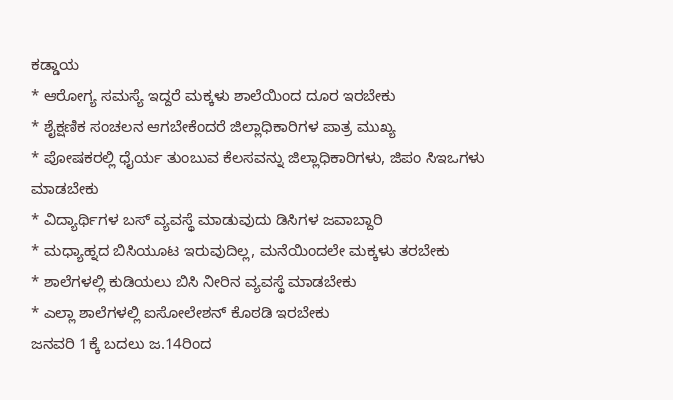ಕಡ್ಡಾಯ
* ಆರೋಗ್ಯ ಸಮಸ್ಯೆ ಇದ್ದರೆ ಮಕ್ಕಳು ಶಾಲೆಯಿಂದ ದೂರ ಇರಬೇಕು
* ಶೈಕ್ಷಣಿಕ ಸಂಚಲನ ಆಗಬೇಕೆಂದರೆ ಜಿಲ್ಲಾಧಿಕಾರಿಗಳ ಪಾತ್ರ ಮುಖ್ಯ
* ಪೋಷಕರಲ್ಲಿ ಧೈರ್ಯ ತುಂಬುವ ಕೆಲಸವನ್ನು ಜಿಲ್ಲಾಧಿಕಾರಿಗಳು, ಜಿಪಂ ಸಿಇಒಗಳು ಮಾಡಬೇಕು
* ವಿದ್ಯಾರ್ಥಿಗಳ ಬಸ್ ವ್ಯವಸ್ಥೆ ಮಾಡುವುದು ಡಿಸಿಗಳ ಜವಾಬ್ದಾರಿ
* ಮಧ್ಯಾಹ್ನದ ಬಿಸಿಯೂಟ ಇರುವುದಿಲ್ಲ, ಮನೆಯಿಂದಲೇ ಮಕ್ಕಳು ತರಬೇಕು
* ಶಾಲೆಗಳಲ್ಲಿ ಕುಡಿಯಲು ಬಿಸಿ ನೀರಿನ ವ್ಯವಸ್ಥೆ ಮಾಡಬೇಕು
* ಎಲ್ಲಾ ಶಾಲೆಗಳಲ್ಲಿ ಐಸೋಲೇಶನ್ ಕೊಠಡಿ ಇರಬೇಕು
ಜನವರಿ 1ಕ್ಕೆ ಬದಲು ಜ.14ರಿಂದ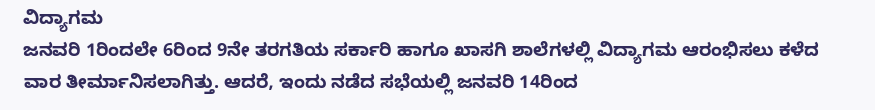ವಿದ್ಯಾಗಮ
ಜನವರಿ 1ರಿಂದಲೇ 6ರಿಂದ 9ನೇ ತರಗತಿಯ ಸರ್ಕಾರಿ ಹಾಗೂ ಖಾಸಗಿ ಶಾಲೆಗಳಲ್ಲಿ ವಿದ್ಯಾಗಮ ಆರಂಭಿಸಲು ಕಳೆದ ವಾರ ತೀರ್ಮಾನಿಸಲಾಗಿತ್ತು. ಆದರೆ, ಇಂದು ನಡೆದ ಸಭೆಯಲ್ಲಿ ಜನವರಿ 14ರಿಂದ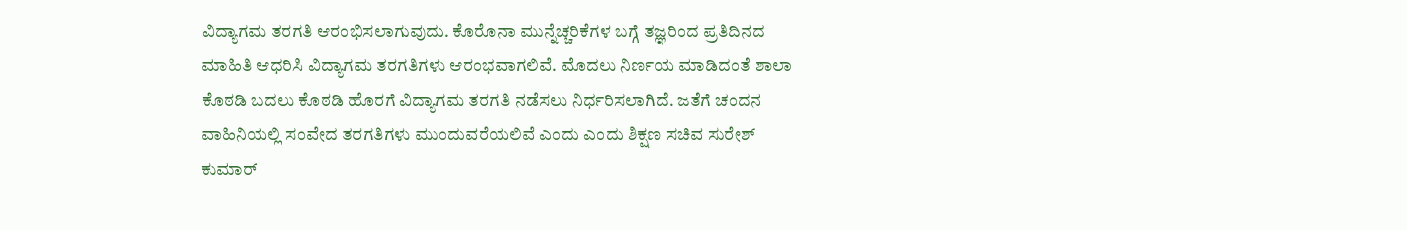ವಿದ್ಯಾಗಮ ತರಗತಿ ಆರಂಭಿಸಲಾಗುವುದು. ಕೊರೊನಾ ಮುನ್ನೆಚ್ಚರಿಕೆಗಳ ಬಗ್ಗೆ ತಜ್ಞರಿಂದ ಪ್ರತಿದಿನದ ಮಾಹಿತಿ ಆಧರಿಸಿ ವಿದ್ಯಾಗಮ ತರಗತಿಗಳು ಆರಂಭವಾಗಲಿವೆ. ಮೊದಲು ನಿರ್ಣಯ ಮಾಡಿದಂತೆ ಶಾಲಾ ಕೊಠಡಿ ಬದಲು ಕೊಠಡಿ ಹೊರಗೆ ವಿದ್ಯಾಗಮ ತರಗತಿ ನಡೆಸಲು ನಿರ್ಧರಿಸಲಾಗಿದೆ. ಜತೆಗೆ ಚಂದನ ವಾಹಿನಿಯಲ್ಲಿ ಸಂವೇದ ತರಗತಿಗಳು ಮುಂದುವರೆಯಲಿವೆ ಎಂದು ಎಂದು ಶಿಕ್ಷಣ ಸಚಿವ ಸುರೇಶ್ ಕುಮಾರ್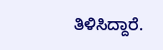ತಿಳಿಸಿದ್ದಾರೆ.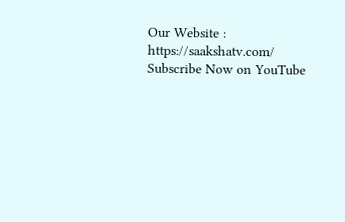Our Website : https://saakshatv.com/
Subscribe Now on YouTube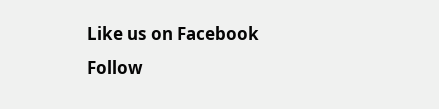Like us on Facebook
Follow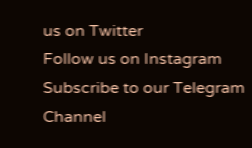us on Twitter
Follow us on Instagram
Subscribe to our Telegram Channel